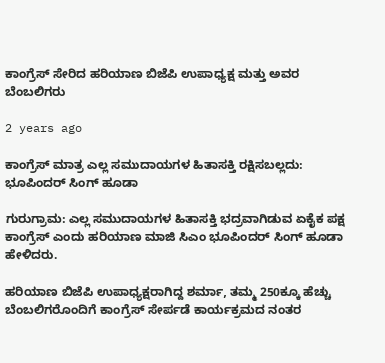ಕಾಂಗ್ರೆಸ್ ಸೇರಿದ ಹರಿಯಾಣ ಬಿಜೆಪಿ ಉಪಾಧ್ಯಕ್ಷ ಮತ್ತು ಅವರ ಬೆಂಬಲಿಗರು

2 years ago

ಕಾಂಗ್ರೆಸ್ ಮಾತ್ರ ಎಲ್ಲ ಸಮುದಾಯಗಳ ಹಿತಾಸಕ್ತಿ ರಕ್ಷಿಸಬಲ್ಲದು: ಭೂಪಿಂದರ್ ಸಿಂಗ್ ಹೂಡಾ

ಗುರುಗ್ರಾಮ: ಎಲ್ಲ ಸಮುದಾಯಗಳ ಹಿತಾಸಕ್ತಿ ಭದ್ರವಾಗಿಡುವ ಏಕೈಕ ಪಕ್ಷ ಕಾಂಗ್ರೆಸ್ ಎಂದು ಹರಿಯಾಣ ಮಾಜಿ ಸಿಎಂ ಭೂಪಿಂದರ್ ಸಿಂಗ್ ಹೂಡಾ ಹೇಳಿದರು.

ಹರಿಯಾಣ ಬಿಜೆಪಿ ಉಪಾಧ್ಯಕ್ಷರಾಗಿದ್ದ ಶರ್ಮಾ, ತಮ್ಮ 250ಕ್ಕೂ ಹೆಚ್ಚು ಬೆಂಬಲಿಗರೊಂದಿಗೆ ಕಾಂಗ್ರೆಸ್ ಸೇರ್ಪಡೆ ಕಾರ್ಯಕ್ರಮದ ನಂತರ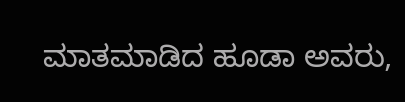ಮಾತಮಾಡಿದ ಹೂಡಾ ಅವರು,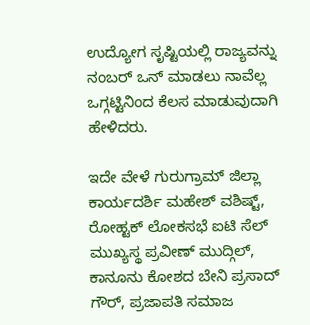ಉದ್ಯೋಗ ಸೃಷ್ಟಿಯಲ್ಲಿ ರಾಜ್ಯವನ್ನು ನಂಬರ್ ಒನ್ ಮಾಡಲು ನಾವೆಲ್ಲ ಒಗ್ಗಟ್ಟಿನಿಂದ ಕೆಲಸ ಮಾಡುವುದಾಗಿ ಹೇಳಿದರು.

ಇದೇ ವೇಳೆ ಗುರುಗ್ರಾಮ್ ಜಿಲ್ಲಾ ಕಾರ್ಯದರ್ಶಿ ಮಹೇಶ್ ವಶಿಷ್ಟ್, ರೋಹ್ಟಕ್ ಲೋಕಸಭೆ ಐಟಿ ಸೆಲ್ ಮುಖ್ಯಸ್ಥ ಪ್ರವೀಣ್ ಮುದ್ಗಿಲ್, ಕಾನೂನು ಕೋಶದ ಬೇನಿ ಪ್ರಸಾದ್ ಗೌರ್, ಪ್ರಜಾಪತಿ ಸಮಾಜ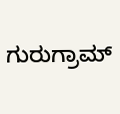ಗುರುಗ್ರಾಮ್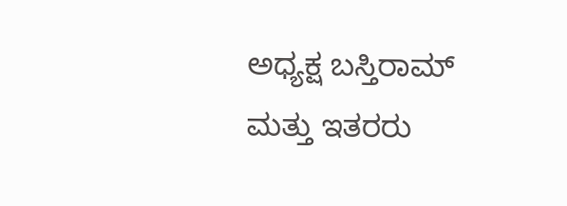ಅಧ್ಯಕ್ಷ ಬಸ್ತಿರಾಮ್ ಮತ್ತು ಇತರರು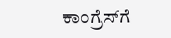ಕಾಂಗ್ರೆಸ್‌ಗೆ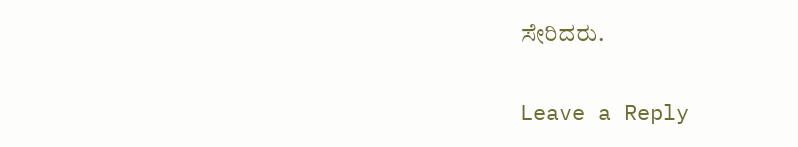ಸೇರಿದರು.

Leave a Reply